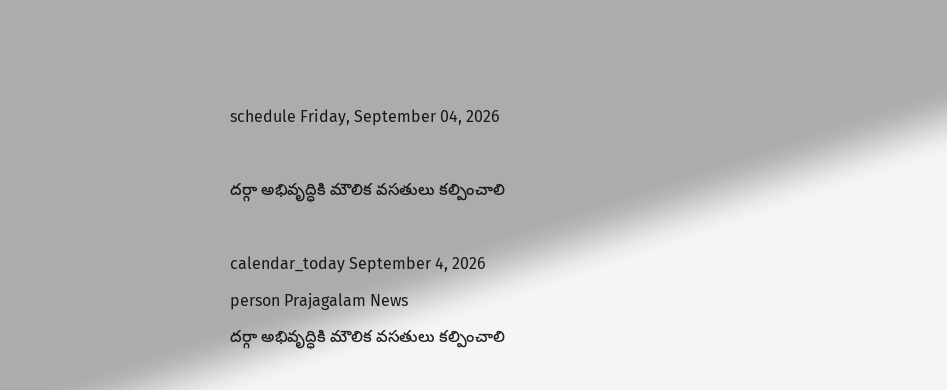schedule Friday, September 04, 2026

దర్గా అభివృద్ధికి మౌలిక వసతులు కల్పించాలి

calendar_today September 4, 2026
person Prajagalam News
దర్గా అభివృద్ధికి మౌలిక వసతులు కల్పించాలి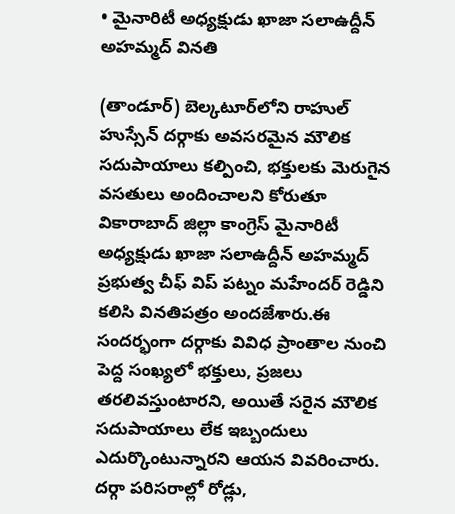• మైనారిటీ అధ్యక్షుడు ఖాజా సలాఉద్దీన్ అహమ్మద్ వినతి

(తాండూర్) బెల్కటూర్‌లోని రాహుల్ హుస్సేన్ దర్గాకు అవసరమైన మౌలిక సదుపాయాలు కల్పించి, భక్తులకు మెరుగైన వసతులు అందించాలని కోరుతూ వికారాబాద్ జిల్లా కాంగ్రెస్ మైనారిటీ అధ్యక్షుడు ఖాజా సలాఉద్దీన్ అహమ్మద్ ప్రభుత్వ చీఫ్ విప్ పట్నం మహేందర్ రెడ్డిని  కలిసి వినతిపత్రం అందజేశారు.ఈ సందర్భంగా దర్గాకు వివిధ ప్రాంతాల నుంచి పెద్ద సంఖ్యలో భక్తులు, ప్రజలు తరలివస్తుంటారని, అయితే సరైన మౌలిక సదుపాయాలు లేక ఇబ్బందులు ఎదుర్కొంటున్నారని ఆయన వివరించారు. దర్గా పరిసరాల్లో రోడ్లు,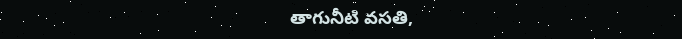తాగునీటి వసతి,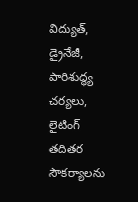విద్యుత్, డ్రైనేజీ, పారిశుద్ధ్య చర్యలు, లైటింగ్ తదితర సౌకర్యాలను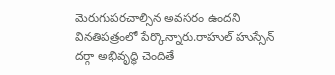మెరుగుపరచాల్సిన అవసరం ఉందని వినతిపత్రంలో పేర్కొన్నారు.రాహుల్ హుస్సేన్ దర్గా అభివృద్ధి చెందితే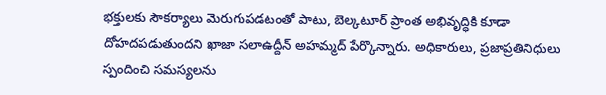భక్తులకు సౌకర్యాలు మెరుగుపడటంతో పాటు, బెల్కటూర్ ప్రాంత అభివృద్ధికి కూడా  దోహదపడుతుందని ఖాజా సలాఉద్దీన్ అహమ్మద్ పేర్కొన్నారు. అధికారులు, ప్రజాప్రతినిధులు స్పందించి సమస్యలను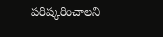పరిష్కరించాలని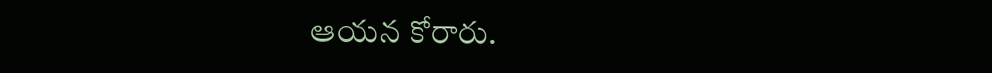ఆయన కోరారు.